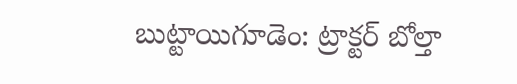బుట్టాయిగూడెం: ట్రాక్టర్ బోల్తా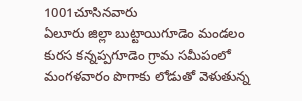1001చూసినవారు
ఏలూరు జిల్లా బుట్టాయిగూడెం మండలం కురస కన్నప్పగూడెం గ్రామ సమీపంలో మంగళవారం పొగాకు లోడుతో వెళుతున్న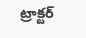ట్రాక్టర్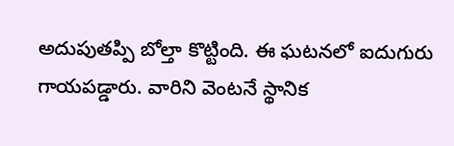అదుపుతప్పి బోల్తా కొట్టింది. ఈ ఘటనలో ఐదుగురు గాయపడ్డారు. వారిని వెంటనే స్థానిక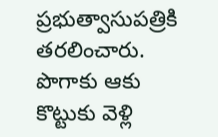ప్రభుత్వాసుపత్రికి తరలించారు. పొగాకు ఆకు కొట్టుకు వెళ్లి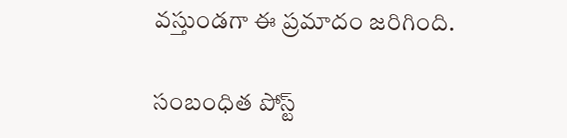వస్తుండగా ఈ ప్రమాదం జరిగింది.

సంబంధిత పోస్ట్